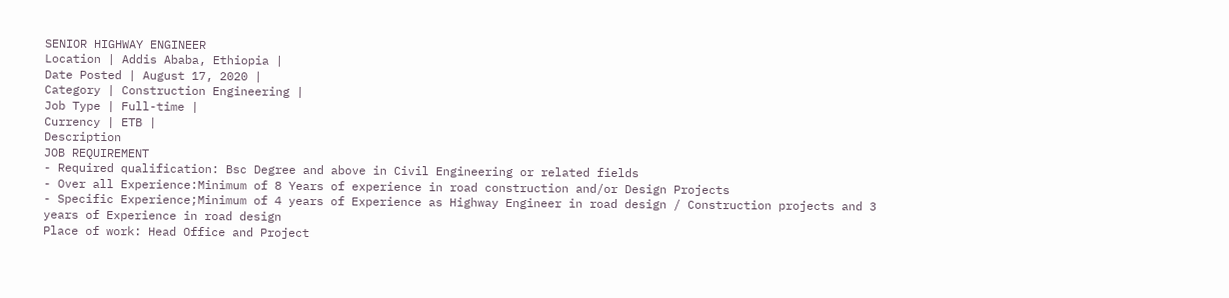SENIOR HIGHWAY ENGINEER
Location | Addis Ababa, Ethiopia |
Date Posted | August 17, 2020 |
Category | Construction Engineering |
Job Type | Full-time |
Currency | ETB |
Description
JOB REQUIREMENT
- Required qualification: Bsc Degree and above in Civil Engineering or related fields
- Over all Experience:Minimum of 8 Years of experience in road construction and/or Design Projects
- Specific Experience;Minimum of 4 years of Experience as Highway Engineer in road design / Construction projects and 3 years of Experience in road design
Place of work: Head Office and Project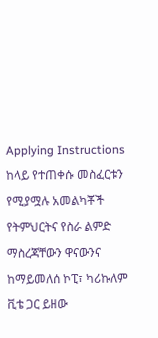Applying Instructions
ከላይ የተጠቀሱ መስፈርቱን የሚያሟሉ አመልካቾች የትምህርትና የስራ ልምድ ማስረጃቸውን ዋናውንና ከማይመለሰ ኮፒ፣ ካሪኩለም ቪቴ ጋር ይዘው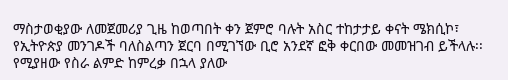ማስታወቂያው ለመጀመሪያ ጊዜ ከወጣበት ቀን ጀምሮ ባሉት አስር ተከታታይ ቀናት ሜክሲኮ፣ የኢትዮጵያ መንገዶች ባለስልጣን ጀርባ በሚገኘው ቢሮ አንደኛ ፎቅ ቀርበው መመዝገብ ይችላሉ፡፡ የሚያዘው የስራ ልምድ ከምረቃ በኋላ ያለው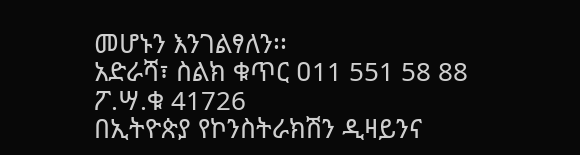መሆኑን እንገልፃለን፡፡
አድራሻ፣ ስልክ ቁጥር ዐ11 551 58 88 ፖ.ሣ.ቁ 41726
በኢትዮጵያ የኮንስትራክሽን ዲዛይንና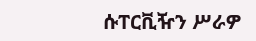ሱፐርቪዥን ሥራዎ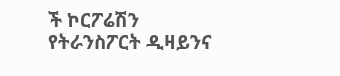ች ኮርፖሬሽን
የትራንስፖርት ዲዛይንና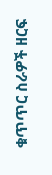ቁጥጥር ስራዎች ዘርፍ